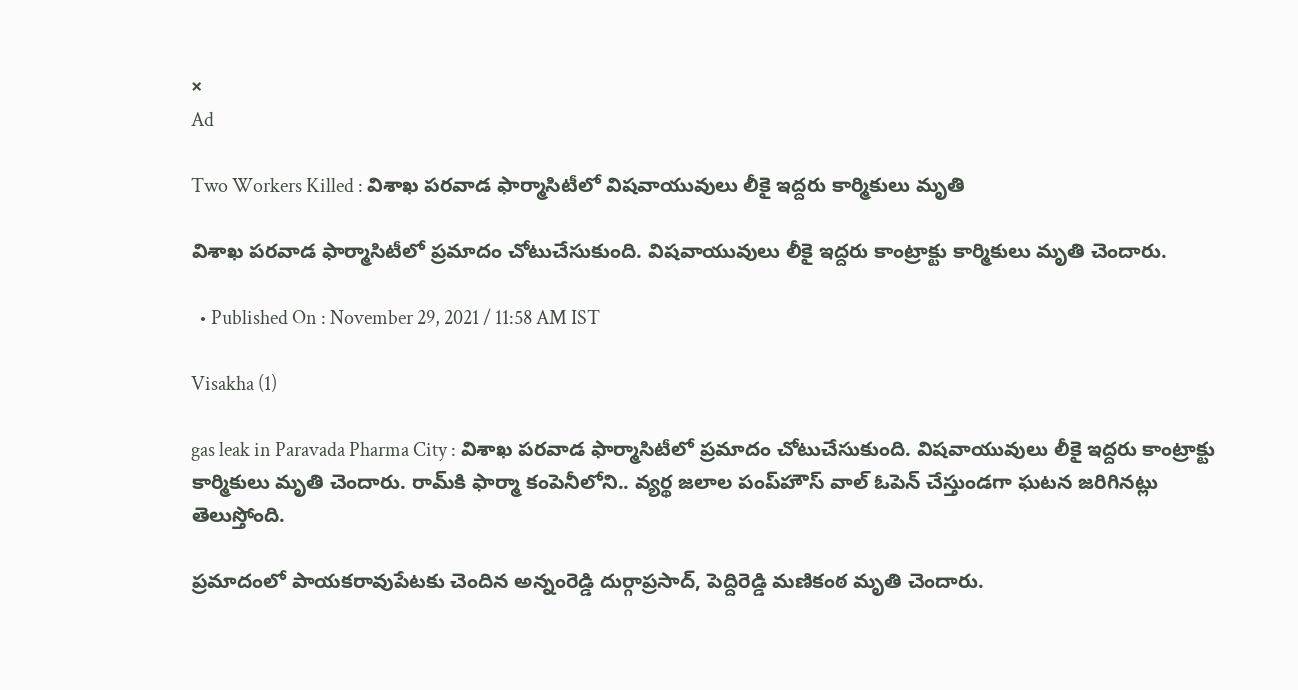×
Ad

Two Workers Killed : విశాఖ పరవాడ ఫార్మాసిటీలో విషవాయువులు లీకై ఇద్దరు కార్మికులు మృతి

విశాఖ పరవాడ ఫార్మాసిటీలో ప్రమాదం చోటుచేసుకుంది. విషవాయువులు లీకై ఇద్దరు కాంట్రాక్టు కార్మికులు మృతి చెందారు.

  • Published On : November 29, 2021 / 11:58 AM IST

Visakha (1)

gas leak in Paravada Pharma City : విశాఖ పరవాడ ఫార్మాసిటీలో ప్రమాదం చోటుచేసుకుంది. విషవాయువులు లీకై ఇద్దరు కాంట్రాక్టు కార్మికులు మృతి చెందారు. రామ్‌కి ఫార్మా కంపెనీలోని.. వ్యర్థ జలాల పంప్‌హౌస్‌ వాల్ ఓపెన్ చేస్తుండగా ఘటన జరిగినట్లు తెలుస్తోంది.

ప్రమాదంలో పాయకరావుపేటకు చెందిన అన్నంరెడ్డి దుర్గాప్రసాద్, పెద్దిరెడ్డి మణికంఠ మృతి చెందారు.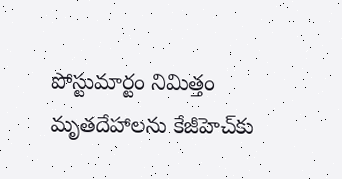పోస్టుమార్టం నిమిత్తం మృతదేహాలను కేజీహెచ్‌కు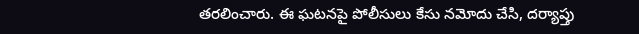తరలించారు. ఈ ఘటనపై పోలీసులు కేసు నమోదు చేసి, దర్యాప్తు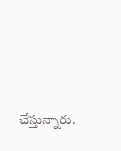చేస్తున్నారు.